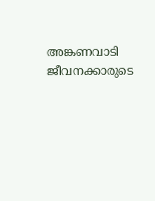അങ്കണവാടി ജീവനക്കാരുടെ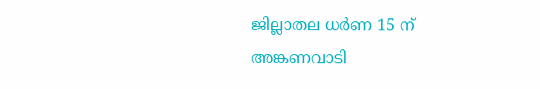ജില്ലാതല ധർണ 15 ന്
അങ്കണവാടി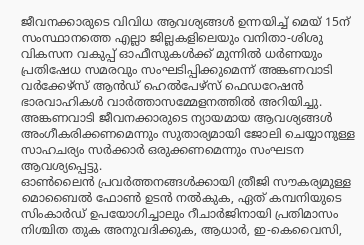ജീവനക്കാരുടെ വിവിധ ആവശ്യങ്ങൾ ഉന്നയിച്ച് മെയ് 15ന് സംസ്ഥാനത്തെ എല്ലാ ജില്ലകളിലെയും വനിതാ-ശിശു വികസന വകുപ്പ് ഓഫീസുകൾക്ക് മുന്നിൽ ധർണയും പ്രതിഷേധ സമരവും സംഘടിപ്പിക്കുമെന്ന് അങ്കണവാടി വർക്കേഴ്സ് ആൻഡ് ഹെൽപേഴ്സ് ഫെഡറേഷൻ ഭാരവാഹികൾ വാർത്താസമ്മേളനത്തിൽ അറിയിച്ചു.
അങ്കണവാടി ജീവനക്കാരുടെ ന്യായമായ ആവശ്യങ്ങൾ അംഗീകരിക്കണമെന്നും സുതാര്യമായി ജോലി ചെയ്യാനുള്ള സാഹചര്യം സർക്കാർ ഒരുക്കണമെന്നും സംഘടന ആവശ്യപ്പെട്ടു.
ഓൺലൈൻ പ്രവർത്തനങ്ങൾക്കായി ത്രീജി സൗകര്യമുള്ള മൊബൈൽ ഫോൺ ഉടൻ നൽകുക, ഏത് കമ്പനിയുടെ സിംകാർഡ് ഉപയോഗിച്ചാലും റീചാർജിനായി പ്രതിമാസം നിശ്ചിത തുക അനുവദിക്കുക, ആധാർ, ഇ-കെവൈസി,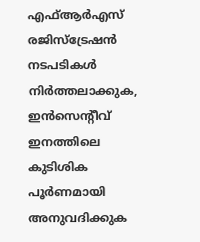എഫ്ആർഎസ് രജിസ്ട്രേഷൻ നടപടികൾ നിർത്തലാക്കുക, ഇൻസെന്റീവ് ഇനത്തിലെ കുടിശിക പൂർണമായി അനുവദിക്കുക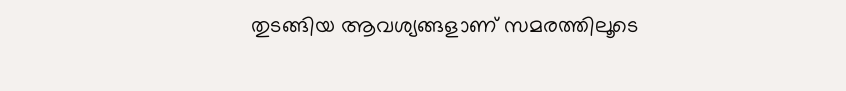തുടങ്ങിയ ആവശ്യങ്ങളാണ് സമരത്തിലൂടെ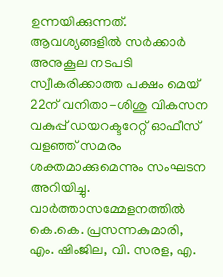ഉന്നയിക്കുന്നത്.
ആവശ്യങ്ങളിൽ സർക്കാർ അനുകൂല നടപടി സ്വീകരിക്കാത്ത പക്ഷം മെയ് 22ന് വനിതാ-ശിശു വികസന വകുപ്പ് ഡയറക്ടറേറ്റ് ഓഫീസ് വളഞ്ഞ് സമരം ശക്തമാക്കുമെന്നും സംഘടന അറിയിച്ചു.
വാർത്താസമ്മേളനത്തിൽ കെ.കെ. പ്രസന്നകുമാരി, എം. ഷിംജില, വി. സരള, എ.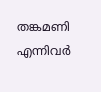തങ്കമണി എന്നിവർ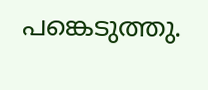പങ്കെടുത്തു.